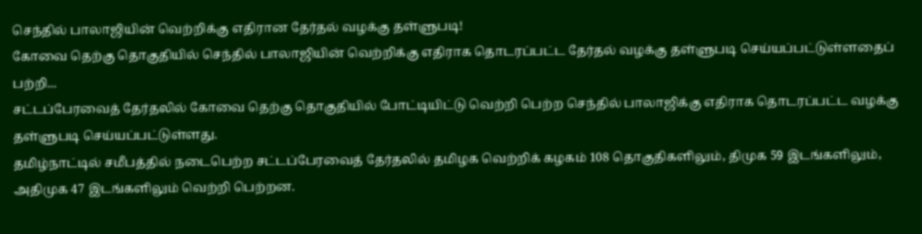செந்தில் பாலாஜியின் வெற்றிக்கு எதிரான தேர்தல் வழக்கு தள்ளுபடி!
கோவை தெற்கு தொகுதியில் செந்தில் பாலாஜியின் வெற்றிக்கு எதிராக தொடரப்பட்ட தேர்தல் வழக்கு தள்ளுபடி செய்யப்பட்டுள்ளதைப் பற்றி...
சட்டப்பேரவைத் தேர்தலில் கோவை தெற்கு தொகுதியில் போட்டியிட்டு வெற்றி பெற்ற செந்தில் பாலாஜிக்கு எதிராக தொடரப்பட்ட வழக்கு தள்ளுபடி செய்யப்பட்டுள்ளது.
தமிழ்நாட்டில் சமீபத்தில் நடைபெற்ற சட்டப்பேரவைத் தேர்தலில் தமிழக வெற்றிக் கழகம் 108 தொகுதிகளிலும், திமுக 59 இடங்களிலும், அதிமுக 47 இடங்களிலும் வெற்றி பெற்றன.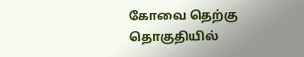கோவை தெற்கு தொகுதியில்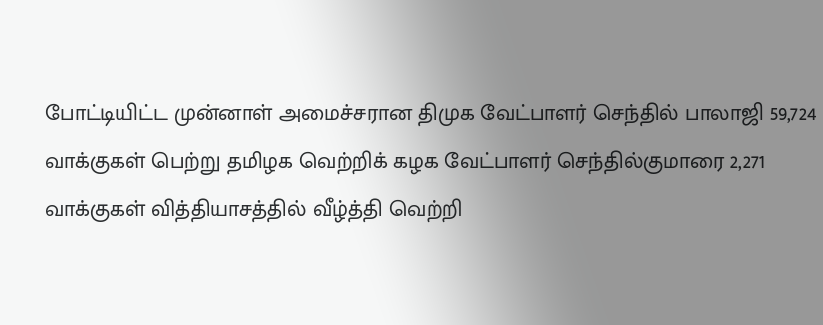போட்டியிட்ட முன்னாள் அமைச்சரான திமுக வேட்பாளர் செந்தில் பாலாஜி 59,724 வாக்குகள் பெற்று தமிழக வெற்றிக் கழக வேட்பாளர் செந்தில்குமாரை 2,271 வாக்குகள் வித்தியாசத்தில் வீழ்த்தி வெற்றி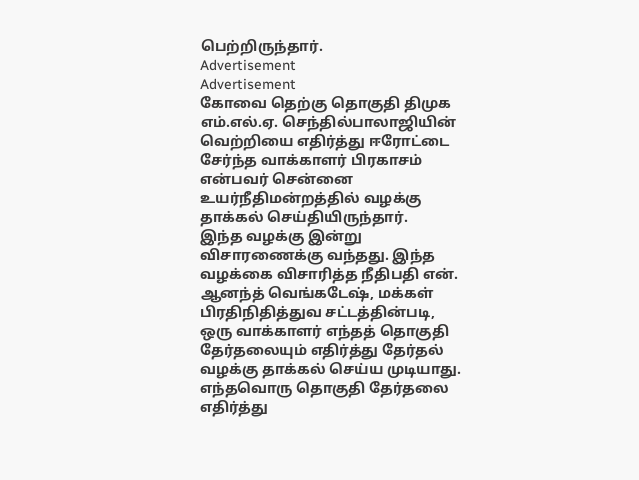பெற்றிருந்தார்.
Advertisement
Advertisement
கோவை தெற்கு தொகுதி திமுக எம்.எல்.ஏ. செந்தில்பாலாஜியின் வெற்றியை எதிர்த்து ஈரோட்டை சேர்ந்த வாக்காளர் பிரகாசம் என்பவர் சென்னை உயர்நீதிமன்றத்தில் வழக்கு தாக்கல் செய்தியிருந்தார்.
இந்த வழக்கு இன்று விசாரணைக்கு வந்தது. இந்த வழக்கை விசாரித்த நீதிபதி என். ஆனந்த் வெங்கடேஷ், மக்கள் பிரதிநிதித்துவ சட்டத்தின்படி, ஒரு வாக்காளர் எந்தத் தொகுதி தேர்தலையும் எதிர்த்து தேர்தல் வழக்கு தாக்கல் செய்ய முடியாது.
எந்தவொரு தொகுதி தேர்தலை எதிர்த்து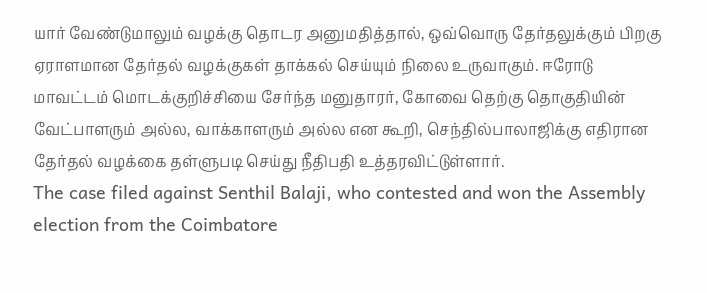யார் வேண்டுமாலும் வழக்கு தொடர அனுமதித்தால், ஒவ்வொரு தேர்தலுக்கும் பிறகு ஏராளமான தேர்தல் வழக்குகள் தாக்கல் செய்யும் நிலை உருவாகும். ஈரோடு மாவட்டம் மொடக்குறிச்சியை சேர்ந்த மனுதாரர், கோவை தெற்கு தொகுதியின் வேட்பாளரும் அல்ல, வாக்காளரும் அல்ல என கூறி, செந்தில்பாலாஜிக்கு எதிரான தேர்தல் வழக்கை தள்ளுபடி செய்து நீதிபதி உத்தரவிட்டுள்ளார்.
The case filed against Senthil Balaji, who contested and won the Assembly election from the Coimbatore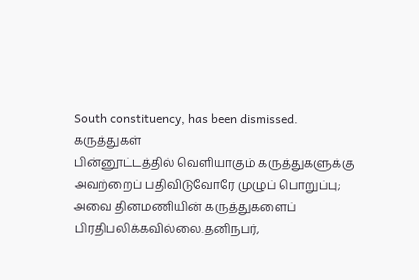South constituency, has been dismissed.
கருத்துகள்
பின்னூட்டத்தில் வெளியாகும் கருத்துகளுக்கு அவற்றைப் பதிவிடுவோரே முழுப் பொறுப்பு; அவை தினமணியின் கருத்துகளைப் பிரதிபலிக்கவில்லை.தனிநபர்,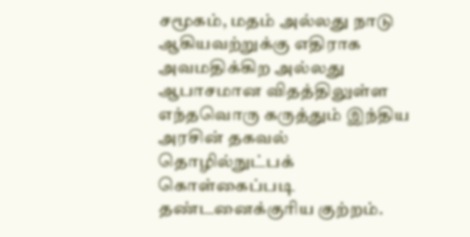சமூகம், மதம் அல்லது நாடு ஆகியவற்றுக்கு எதிராக அவமதிக்கிற அல்லது ஆபாசமான விதத்திலுள்ள எந்தவொரு கருத்தும் இந்திய அரசின் தகவல் தொழில்நுட்பக் கொள்கைப்படி தண்டனைக்குரிய குற்றம்.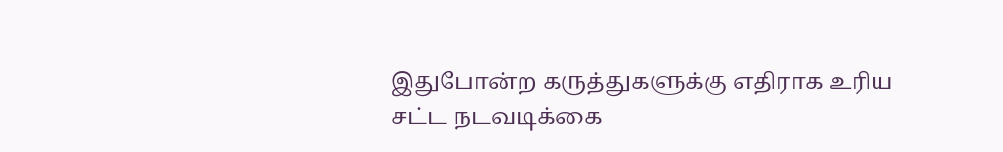இதுபோன்ற கருத்துகளுக்கு எதிராக உரிய சட்ட நடவடிக்கை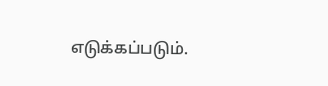எடுக்கப்படும்.